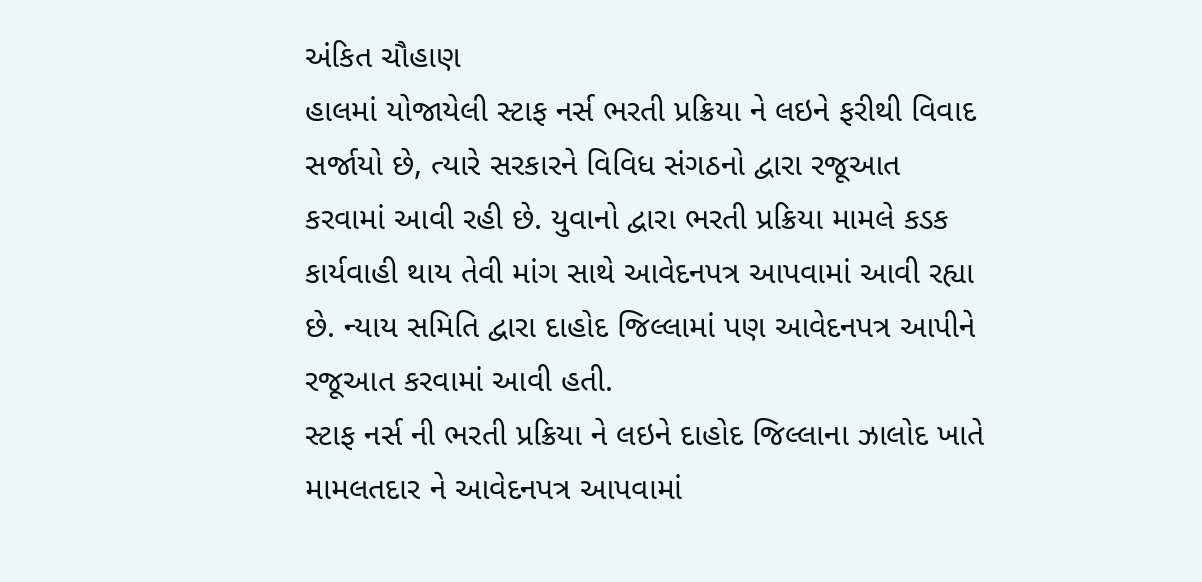અંકિત ચૌહાણ
હાલમાં યોજાયેલી સ્ટાફ નર્સ ભરતી પ્રક્રિયા ને લઇને ફરીથી વિવાદ સર્જાયો છે, ત્યારે સરકારને વિવિધ સંગઠનો દ્વારા રજૂઆત કરવામાં આવી રહી છે. યુવાનો દ્વારા ભરતી પ્રક્રિયા મામલે કડક કાર્યવાહી થાય તેવી માંગ સાથે આવેદનપત્ર આપવામાં આવી રહ્યા છે. ન્યાય સમિતિ દ્વારા દાહોદ જિલ્લામાં પણ આવેદનપત્ર આપીને રજૂઆત કરવામાં આવી હતી.
સ્ટાફ નર્સ ની ભરતી પ્રક્રિયા ને લઇને દાહોદ જિલ્લાના ઝાલોદ ખાતે મામલતદાર ને આવેદનપત્ર આપવામાં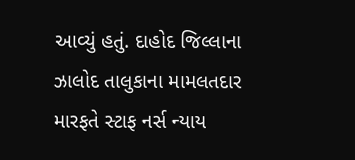આવ્યું હતું. દાહોદ જિલ્લાના ઝાલોદ તાલુકાના મામલતદાર મારફતે સ્ટાફ નર્સ ન્યાય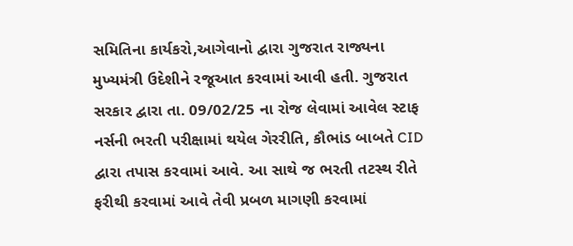સમિતિના કાર્યકરો,આગેવાનો દ્વારા ગુજરાત રાજ્યના મુખ્યમંત્રી ઉદેશીને રજૂઆત કરવામાં આવી હતી. ગુજરાત સરકાર દ્વારા તા. 09/02/25 ના રોજ લેવામાં આવેલ સ્ટાફ નર્સની ભરતી પરીક્ષામાં થયેલ ગેરરીતિ, કૌભાંડ બાબતે CID દ્વારા તપાસ કરવામાં આવે. આ સાથે જ ભરતી તટસ્થ રીતે ફરીથી કરવામાં આવે તેવી પ્રબળ માગણી કરવામાં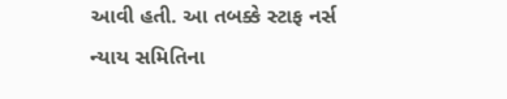આવી હતી. આ તબક્કે સ્ટાફ નર્સ ન્યાય સમિતિના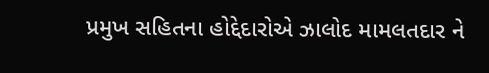પ્રમુખ સહિતના હોદ્દેદારોએ ઝાલોદ મામલતદાર ને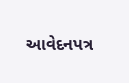આવેદનપત્ર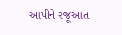આપીને રજૂઆત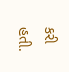કરી હતી.